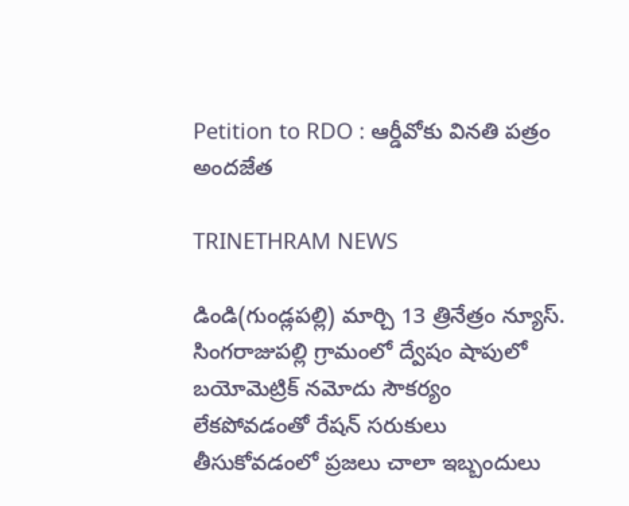Petition to RDO : ఆర్డీవోకు వినతి పత్రం అందజేత

TRINETHRAM NEWS

డిండి(గుండ్లపల్లి) మార్చి 13 త్రినేత్రం న్యూస్. సింగరాజుపల్లి గ్రామంలో ద్వేషం షాపులో బయోమెట్రిక్ నమోదు సౌకర్యం లేకపోవడంతో రేషన్ సరుకులు తీసుకోవడంలో ప్రజలు చాలా ఇబ్బందులు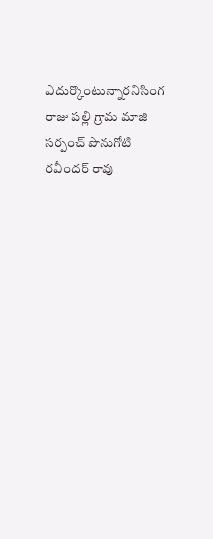ఎదుర్కొంటున్నారనిసింగ రాజు పల్లి గ్రామ మాజి సర్పంచ్ పొనుగోటి రవీందర్ రావు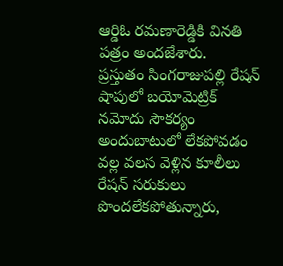ఆర్డిఓ రమణారెడ్డికి వినతి పత్రం అందజేశారు.
ప్రస్తుతం సింగరాజుపల్లి రేషన్ షాపులో బయోమెట్రిక్ నమోదు సౌకర్యం అందుబాటులో లేకపోవడం వల్ల వలస వెళ్లిన కూలీలు రేషన్ సరుకులు పొందలేకపోతున్నారు,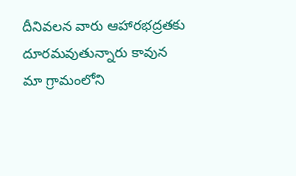దీనివలన వారు ఆహారభద్రతకు దూరమవుతున్నారు కావున మా గ్రామంలోని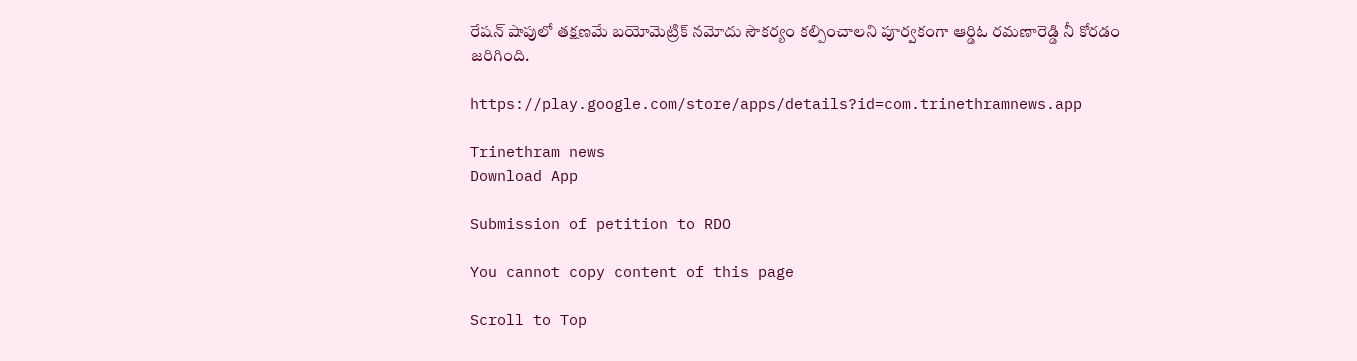రేషన్ షాపులో తక్షణమే బయోమెట్రిక్ నమోదు సౌకర్యం కల్పించాలని పూర్వకంగా ఆర్డిఓ రమణారెడ్డి నీ కోరడం జరిగింది.

https://play.google.com/store/apps/details?id=com.trinethramnews.app

Trinethram news
Download App

Submission of petition to RDO

You cannot copy content of this page

Scroll to Top